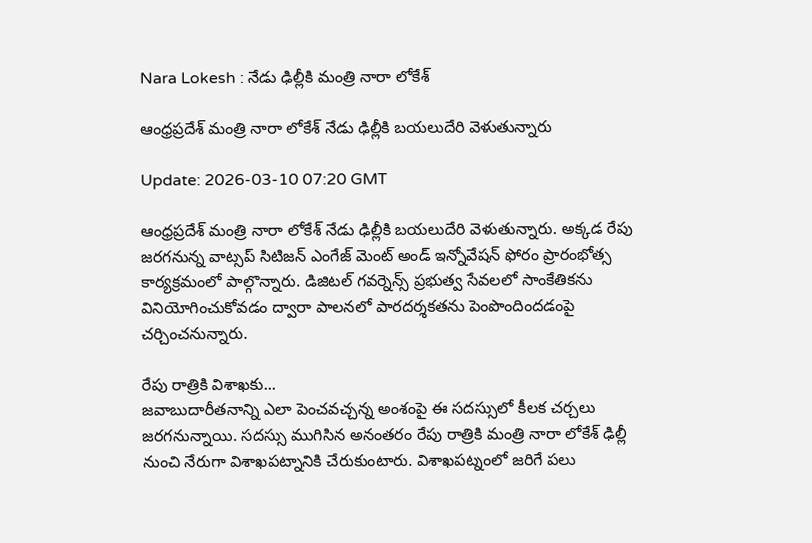Nara Lokesh : నేడు ఢిల్లీకి మంత్రి నారా లోకేశ్

ఆంధ్రప్రదేశ్ మంత్రి నారా లోకేశ్ నేడు ఢిల్లీకి బయలుదేరి వెళుతున్నారు

Update: 2026-03-10 07:20 GMT

ఆంధ్రప్రదేశ్ మంత్రి నారా లోకేశ్ నేడు ఢిల్లీకి బయలుదేరి వెళుతున్నారు. అక్కడ రేపు జరగనున్న వాట్సప్ సిటిజన్ ఎంగేజ్ మెంట్ అండ్ ఇన్నోవేషన్ ఫోరం ప్రారంభోత్స కార్యక్రమంలో పాల్గొన్నారు. డిజిటల్ గవర్నెన్స్ ప్రభుత్వ సేవలలో సాంకేతికను వినియోగించుకోవడం ద్వారా పాలనలో పారదర్శకతను పెంపొందిందడంపై చర్చించనున్నారు.

రేపు రాత్రికి విశాఖకు...
జవాబుదారీతనాన్ని ఎలా పెంచవచ్చన్న అంశంపై ఈ సదస్సులో కీలక చర్చలు జరగనున్నాయి. సదస్సు ముగిసిన అనంతరం రేపు రాత్రికి మంత్రి నారా లోకేశ్ ఢిల్లీ నుంచి నేరుగా విశాఖపట్నానికి చేరుకుంటారు. విశాఖపట్నంలో జరిగే పలు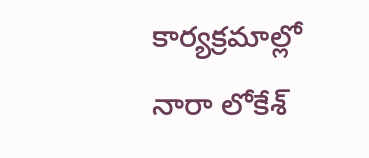కార్యక్రమాల్లో నారా లోకేశ్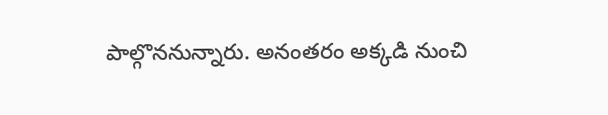పాల్గొననున్నారు. అనంతరం అక్కడి నుంచి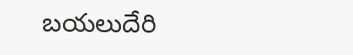బయలుదేరి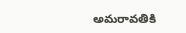అమరావతికి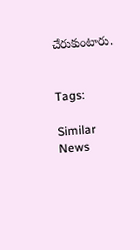చేరుకుంటారు.


Tags:

Similar News